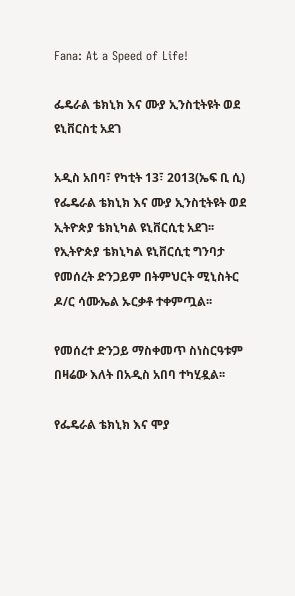Fana: At a Speed of Life!

ፌዴራል ቴክኒክ እና ሙያ ኢንስቲትዩት ወደ ዩኒቨርስቲ አደገ

አዲስ አበባ፣ የካቲት 13፣ 2013(ኤፍ ቢ ሲ) የፌዴራል ቴክኒክ እና ሙያ ኢንስቲትዩት ወደ ኢትዮጵያ ቴክኒካል ዩኒቨርሲቲ አደገ፡፡
የኢትዮጵያ ቴክኒካል ዩኒቨርሲቲ ግንባታ የመሰረት ድንጋይም በትምህርት ሚኒስትር ዶ/ር ሳሙኤል ኡርቃቶ ተቀምጧል፡፡

የመሰረተ ድንጋይ ማስቀመጥ ስነስርዓቱም በዛሬው እለት በአዲስ አበባ ተካሂዷል፡፡

የፌዴራል ቴክኒክ እና ሞያ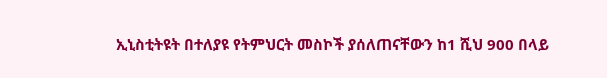ኢኒስቲትዩት በተለያዩ የትምህርት መስኮች ያሰለጠናቸውን ከ1 ሺህ 900 በላይ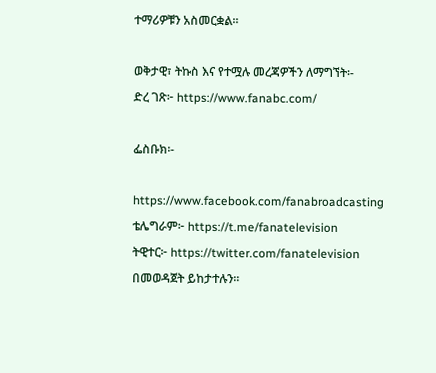ተማሪዎቹን አስመርቋል፡፡

ወቅታዊ፣ ትኩስ እና የተሟሉ መረጃዎችን ለማግኘት፡-
ድረ ገጽ፦ https://www.fanabc.com/

ፌስቡክ፡-

https://www.facebook.com/fanabroadcasting
ቴሌግራም፦ https://t.me/fanatelevision
ትዊተር፦ https://twitter.com/fanatelevision በመወዳጀት ይከታተሉን፡፡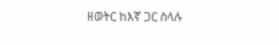ዘወትር ከእኛ ጋር ስላሉ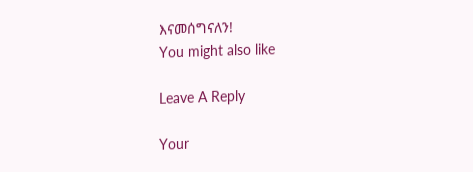እናመሰግናለን!
You might also like

Leave A Reply

Your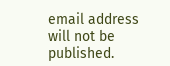email address will not be published.